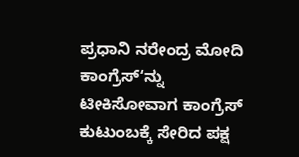ಪ್ರಧಾನಿ ನರೇಂದ್ರ ಮೋದಿ ಕಾಂಗ್ರೆಸ್ʻನ್ನು ಟೀಕಿಸೋವಾಗ ಕಾಂಗ್ರೆಸ್ ಕುಟುಂಬಕ್ಕೆ ಸೇರಿದ ಪಕ್ಷ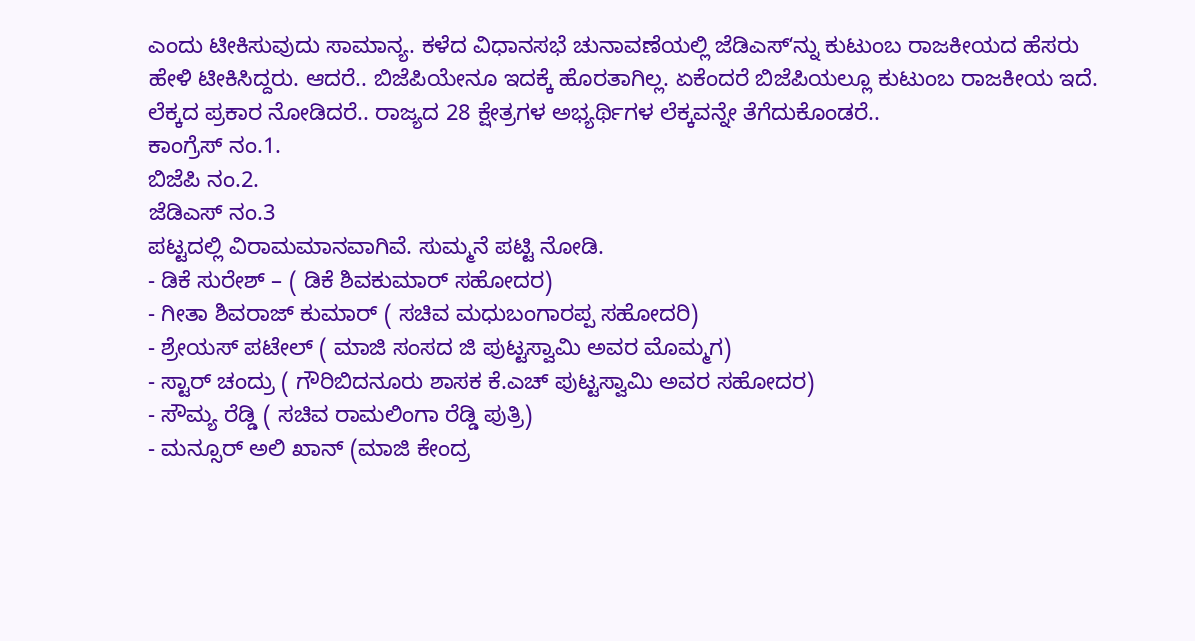ಎಂದು ಟೀಕಿಸುವುದು ಸಾಮಾನ್ಯ. ಕಳೆದ ವಿಧಾನಸಭೆ ಚುನಾವಣೆಯಲ್ಲಿ ಜೆಡಿಎಸ್ʻನ್ನು ಕುಟುಂಬ ರಾಜಕೀಯದ ಹೆಸರು ಹೇಳಿ ಟೀಕಿಸಿದ್ದರು. ಆದರೆ.. ಬಿಜೆಪಿಯೇನೂ ಇದಕ್ಕೆ ಹೊರತಾಗಿಲ್ಲ. ಏಕೆಂದರೆ ಬಿಜೆಪಿಯಲ್ಲೂ ಕುಟುಂಬ ರಾಜಕೀಯ ಇದೆ. ಲೆಕ್ಕದ ಪ್ರಕಾರ ನೋಡಿದರೆ.. ರಾಜ್ಯದ 28 ಕ್ಷೇತ್ರಗಳ ಅಭ್ಯರ್ಥಿಗಳ ಲೆಕ್ಕವನ್ನೇ ತೆಗೆದುಕೊಂಡರೆ..
ಕಾಂಗ್ರೆಸ್ ನಂ.1.
ಬಿಜೆಪಿ ನಂ.2.
ಜೆಡಿಎಸ್ ನಂ.3
ಪಟ್ಟದಲ್ಲಿ ವಿರಾಮಮಾನವಾಗಿವೆ. ಸುಮ್ಮನೆ ಪಟ್ಟಿ ನೋಡಿ.
- ಡಿಕೆ ಸುರೇಶ್ – ( ಡಿಕೆ ಶಿವಕುಮಾರ್ ಸಹೋದರ)
- ಗೀತಾ ಶಿವರಾಜ್ ಕುಮಾರ್ ( ಸಚಿವ ಮಧುಬಂಗಾರಪ್ಪ ಸಹೋದರಿ)
- ಶ್ರೇಯಸ್ ಪಟೇಲ್ ( ಮಾಜಿ ಸಂಸದ ಜಿ ಪುಟ್ಟಸ್ವಾಮಿ ಅವರ ಮೊಮ್ಮಗ)
- ಸ್ಟಾರ್ ಚಂದ್ರು ( ಗೌರಿಬಿದನೂರು ಶಾಸಕ ಕೆ.ಎಚ್ ಪುಟ್ಟಸ್ವಾಮಿ ಅವರ ಸಹೋದರ)
- ಸೌಮ್ಯ ರೆಡ್ಡಿ ( ಸಚಿವ ರಾಮಲಿಂಗಾ ರೆಡ್ಡಿ ಪುತ್ರಿ)
- ಮನ್ಸೂರ್ ಅಲಿ ಖಾನ್ (ಮಾಜಿ ಕೇಂದ್ರ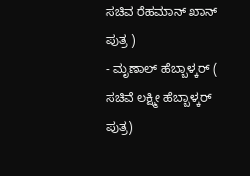ಸಚಿವ ರೆಹಮಾನ್ ಖಾನ್ ಪುತ್ರ )
- ಮೃಣಾಲ್ ಹೆಬ್ಬಾಳ್ಕರ್ ( ಸಚಿವೆ ಲಕ್ಷ್ಮೀ ಹೆಬ್ಬಾಳ್ಕರ್ ಪುತ್ರ)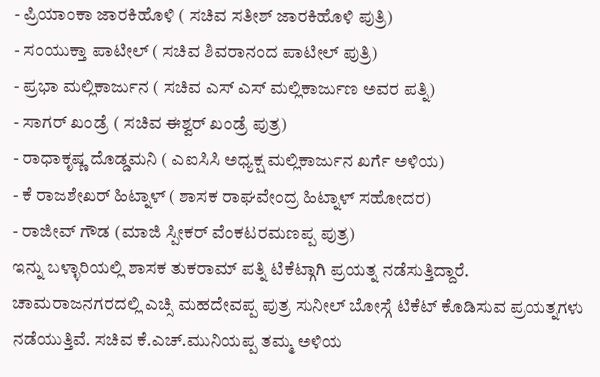- ಪ್ರಿಯಾಂಕಾ ಜಾರಕಿಹೊಳಿ ( ಸಚಿವ ಸತೀಶ್ ಜಾರಕಿಹೊಳಿ ಪುತ್ರಿ)
- ಸಂಯುಕ್ತಾ ಪಾಟೀಲ್ ( ಸಚಿವ ಶಿವರಾನಂದ ಪಾಟೀಲ್ ಪುತ್ರಿ)
- ಪ್ರಭಾ ಮಲ್ಲಿಕಾರ್ಜುನ ( ಸಚಿವ ಎಸ್ ಎಸ್ ಮಲ್ಲಿಕಾರ್ಜುಣ ಅವರ ಪತ್ನಿ)
- ಸಾಗರ್ ಖಂಡ್ರೆ ( ಸಚಿವ ಈಶ್ವರ್ ಖಂಡ್ರೆ ಪುತ್ರ)
- ರಾಧಾಕೃಷ್ಣ ದೊಡ್ಡಮನಿ ( ಎಐಸಿಸಿ ಅಧ್ಯಕ್ಷ ಮಲ್ಲಿಕಾರ್ಜುನ ಖರ್ಗೆ ಅಳಿಯ)
- ಕೆ ರಾಜಶೇಖರ್ ಹಿಟ್ನಾಳ್ ( ಶಾಸಕ ರಾಘವೇಂದ್ರ ಹಿಟ್ನಾಳ್ ಸಹೋದರ)
- ರಾಜೀವ್ ಗೌಡ (ಮಾಜಿ ಸ್ಪೀಕರ್ ವೆಂಕಟರಮಣಪ್ಪ ಪುತ್ರ)
ಇನ್ನು ಬಳ್ಳಾರಿಯಲ್ಲಿ ಶಾಸಕ ತುಕರಾಮ್ ಪತ್ನಿ ಟಿಕೆಟ್ಗಾಗಿ ಪ್ರಯತ್ನ ನಡೆಸುತ್ತಿದ್ದಾರೆ. ಚಾಮರಾಜನಗರದಲ್ಲಿ ಎಚ್ಸಿ ಮಹದೇವಪ್ಪ ಪುತ್ರ ಸುನೀಲ್ ಬೋಸ್ಗೆ ಟಿಕೆಟ್ ಕೊಡಿಸುವ ಪ್ರಯತ್ನಗಳು ನಡೆಯುತ್ತಿವೆ. ಸಚಿವ ಕೆ.ಎಚ್.ಮುನಿಯಪ್ಪ ತಮ್ಮ ಅಳಿಯ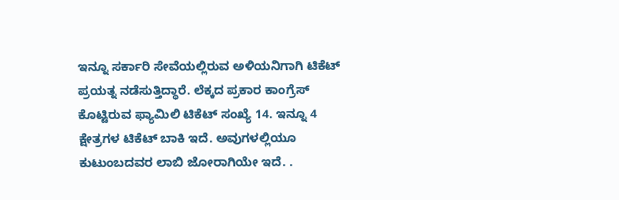ಇನ್ನೂ ಸರ್ಕಾರಿ ಸೇವೆಯಲ್ಲಿರುವ ಅಳಿಯನಿಗಾಗಿ ಟಿಕೆಟ್ ಪ್ರಯತ್ನ ನಡೆಸುತ್ತಿದ್ಧಾರೆ. ಲೆಕ್ಕದ ಪ್ರಕಾರ ಕಾಂಗ್ರೆಸ್ ಕೊಟ್ಟಿರುವ ಫ್ಯಾಮಿಲಿ ಟಿಕೆಟ್ ಸಂಖ್ಯೆ 14. ಇನ್ನೂ 4 ಕ್ಷೇತ್ರಗಳ ಟಿಕೆಟ್ ಬಾಕಿ ಇದೆ. ಅವುಗಳಲ್ಲಿಯೂ ಕುಟುಂಬದವರ ಲಾಬಿ ಜೋರಾಗಿಯೇ ಇದೆ. .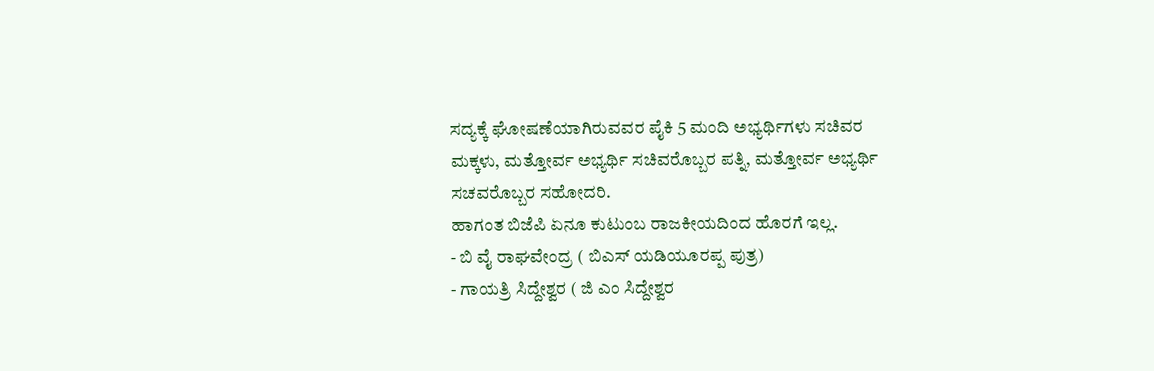ಸದ್ಯಕ್ಕೆ ಘೋಷಣೆಯಾಗಿರುವವರ ಪೈಕಿ 5 ಮಂದಿ ಅಭ್ಯರ್ಥಿಗಳು ಸಚಿವರ ಮಕ್ಕಳು, ಮತ್ತೋರ್ವ ಅಭ್ಯರ್ಥಿ ಸಚಿವರೊಬ್ಬರ ಪತ್ನಿ, ಮತ್ತೋರ್ವ ಅಭ್ಯರ್ಥಿ ಸಚವರೊಬ್ಬರ ಸಹೋದರಿ.
ಹಾಗಂತ ಬಿಜೆಪಿ ಏನೂ ಕುಟುಂಬ ರಾಜಕೀಯದಿಂದ ಹೊರಗೆ ಇಲ್ಲ.
- ಬಿ ವೈ ರಾಘವೇಂದ್ರ ( ಬಿಎಸ್ ಯಡಿಯೂರಪ್ಪ ಪುತ್ರ)
- ಗಾಯತ್ರಿ ಸಿದ್ದೇಶ್ವರ ( ಜಿ ಎಂ ಸಿದ್ದೇಶ್ವರ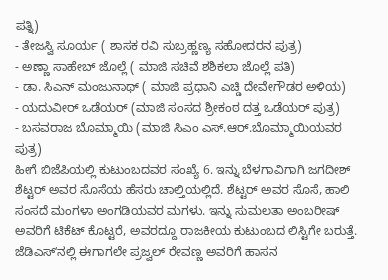ಪತ್ನಿ)
- ತೇಜಸ್ವಿ ಸೂರ್ಯ ( ಶಾಸಕ ರವಿ ಸುಬ್ರಹ್ಣಣ್ಯ ಸಹೋದರನ ಪುತ್ರ)
- ಅಣ್ಣಾ ಸಾಹೇಬ್ ಜೊಲ್ಲೆ ( ಮಾಜಿ ಸಚಿವೆ ಶಶಿಕಲಾ ಜೊಲ್ಲೆ ಪತಿ)
- ಡಾ. ಸಿಎನ್ ಮಂಜುನಾಥ್ ( ಮಾಜಿ ಪ್ರಧಾನಿ ಎಚ್ಡಿ ದೇವೇಗೌಡರ ಅಳಿಯ)
- ಯದುವೀರ್ ಒಡೆಯರ್ (ಮಾಜಿ ಸಂಸದ ಶ್ರೀಕಂಠ ದತ್ತ ಒಡೆಯರ್ ಪುತ್ರ)
- ಬಸವರಾಜ ಬೊಮ್ಮಾಯಿ (ಮಾಜಿ ಸಿಎಂ ಎಸ್.ಆರ್.ಬೊಮ್ಮಾಯಿಯವರ ಪುತ್ರ)
ಹೀಗೆ ಬಿಜೆಪಿಯಲ್ಲಿ ಕುಟುಂಬದವರ ಸಂಖ್ಯೆ 6. ಇನ್ನು ಬೆಳಗಾವಿಗಾಗಿ ಜಗದೀಶ್ ಶೆಟ್ಟರ್ ಅವರ ಸೊಸೆಯ ಹೆಸರು ಚಾಲ್ತಿಯಲ್ಲಿದೆ. ಶೆಟ್ಟರ್ ಅವರ ಸೊಸೆ, ಹಾಲಿ ಸಂಸದೆ ಮಂಗಳಾ ಅಂಗಡಿಯವರ ಮಗಳು. ಇನ್ನು ಸುಮಲತಾ ಅಂಬರೀಷ್ ಅವರಿಗೆ ಟಿಕೆಟ್ ಕೊಟ್ಟರೆ, ಅವರದ್ದೂ ರಾಜಕೀಯ ಕುಟುಂಬದ ಲಿಸ್ಟಿಗೇ ಬರುತ್ತೆ.
ಜೆಡಿಎಸ್ʻನಲ್ಲಿ ಈಗಾಗಲೇ ಪ್ರಜ್ವಲ್ ರೇವಣ್ಣ ಅವರಿಗೆ ಹಾಸನ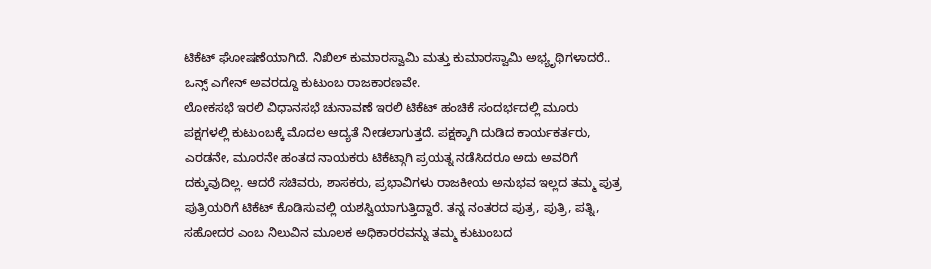ಟಿಕೆಟ್ ಘೋಷಣೆಯಾಗಿದೆ. ನಿಖಿಲ್ ಕುಮಾರಸ್ವಾಮಿ ಮತ್ತು ಕುಮಾರಸ್ವಾಮಿ ಅಭ್ಯೃಥಿಗಳಾದರೆ.. ಒನ್ಸ್ ಎಗೇನ್ ಅವರದ್ದೂ ಕುಟುಂಬ ರಾಜಕಾರಣವೇ.
ಲೋಕಸಭೆ ಇರಲಿ ವಿಧಾನಸಭೆ ಚುನಾವಣೆ ಇರಲಿ ಟಿಕೆಟ್ ಹಂಚಿಕೆ ಸಂದರ್ಭದಲ್ಲಿ ಮೂರು ಪಕ್ಷಗಳಲ್ಲಿ ಕುಟುಂಬಕ್ಕೆ ಮೊದಲ ಆದ್ಯತೆ ನೀಡಲಾಗುತ್ತದೆ. ಪಕ್ಷಕ್ಕಾಗಿ ದುಡಿದ ಕಾರ್ಯಕರ್ತರು, ಎರಡನೇ, ಮೂರನೇ ಹಂತದ ನಾಯಕರು ಟಿಕೆಟ್ಗಾಗಿ ಪ್ರಯತ್ನ ನಡೆಸಿದರೂ ಅದು ಅವರಿಗೆ ದಕ್ಕುವುದಿಲ್ಲ. ಆದರೆ ಸಚಿವರು, ಶಾಸಕರು, ಪ್ರಭಾವಿಗಳು ರಾಜಕೀಯ ಅನುಭವ ಇಲ್ಲದ ತಮ್ಮ ಪುತ್ರ ಪುತ್ರಿಯರಿಗೆ ಟಿಕೆಟ್ ಕೊಡಿಸುವಲ್ಲಿ ಯಶಸ್ವಿಯಾಗುತ್ತಿದ್ದಾರೆ. ತನ್ನ ನಂತರದ ಪುತ್ರ, ಪುತ್ರಿ, ಪತ್ನಿ, ಸಹೋದರ ಎಂಬ ನಿಲುವಿನ ಮೂಲಕ ಅಧಿಕಾರರವನ್ನು ತಮ್ಮ ಕುಟುಂಬದ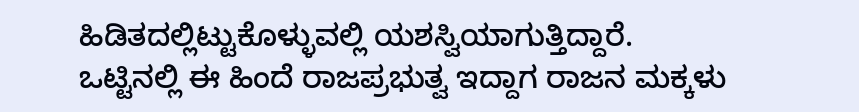ಹಿಡಿತದಲ್ಲಿಟ್ಟುಕೊಳ್ಳುವಲ್ಲಿ ಯಶಸ್ವಿಯಾಗುತ್ತಿದ್ದಾರೆ.
ಒಟ್ಟಿನಲ್ಲಿ ಈ ಹಿಂದೆ ರಾಜಪ್ರಭುತ್ವ ಇದ್ದಾಗ ರಾಜನ ಮಕ್ಕಳು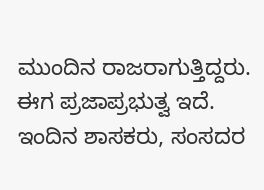ಮುಂದಿನ ರಾಜರಾಗುತ್ತಿದ್ದರು. ಈಗ ಪ್ರಜಾಪ್ರಭುತ್ವ ಇದೆ. ಇಂದಿನ ಶಾಸಕರು, ಸಂಸದರ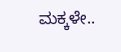ಮಕ್ಕಳೇ..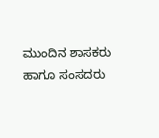ಮುಂದಿನ ಶಾಸಕರು ಹಾಗೂ ಸಂಸದರು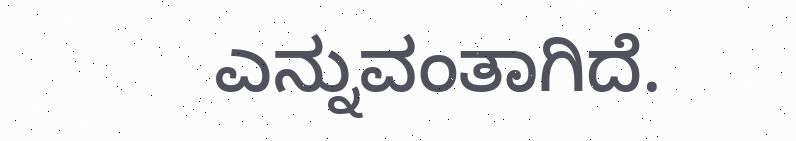ಎನ್ನುವಂತಾಗಿದೆ.